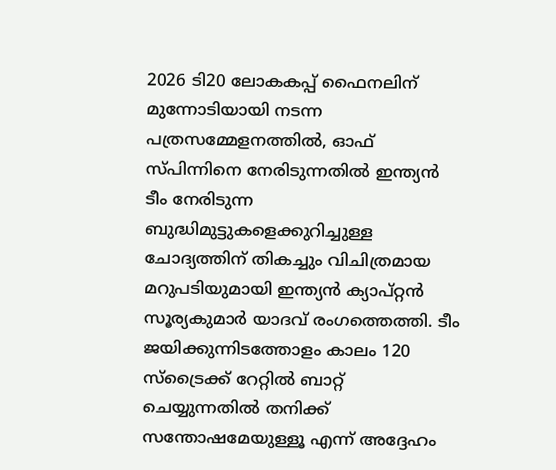2026 ടി20 ലോകകപ്പ് ഫൈനലിന് മുന്നോടിയായി നടന്ന പത്രസമ്മേളനത്തിൽ, ഓഫ് സ്പിന്നിനെ നേരിടുന്നതിൽ ഇന്ത്യൻ ടീം നേരിടുന്ന ബുദ്ധിമുട്ടുകളെക്കുറിച്ചുള്ള ചോദ്യത്തിന് തികച്ചും വിചിത്രമായ മറുപടിയുമായി ഇന്ത്യൻ ക്യാപ്റ്റൻ സൂര്യകുമാർ യാദവ് രംഗത്തെത്തി. ടീം ജയിക്കുന്നിടത്തോളം കാലം 120 സ്ട്രൈക്ക് റേറ്റിൽ ബാറ്റ് ചെയ്യുന്നതിൽ തനിക്ക് സന്തോഷമേയുള്ളൂ എന്ന് അദ്ദേഹം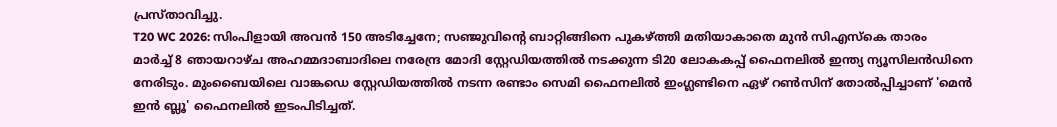പ്രസ്താവിച്ചു.
T20 WC 2026: സിംപിളായി അവൻ 150 അടിച്ചേനേ; സഞ്ജുവിന്റെ ബാറ്റിങ്ങിനെ പുകഴ്ത്തി മതിയാകാതെ മുൻ സിഎസ്കെ താരം
മാർച്ച് 8 ഞായറാഴ്ച അഹമ്മദാബാദിലെ നരേന്ദ്ര മോദി സ്റ്റേഡിയത്തിൽ നടക്കുന്ന ടി20 ലോകകപ്പ് ഫൈനലിൽ ഇന്ത്യ ന്യൂസിലൻഡിനെ നേരിടും. മുംബൈയിലെ വാങ്കഡെ സ്റ്റേഡിയത്തിൽ നടന്ന രണ്ടാം സെമി ഫൈനലിൽ ഇംഗ്ലണ്ടിനെ ഏഴ് റൺസിന് തോൽപ്പിച്ചാണ് 'മെൻ ഇൻ ബ്ലൂ' ഫൈനലിൽ ഇടംപിടിച്ചത്.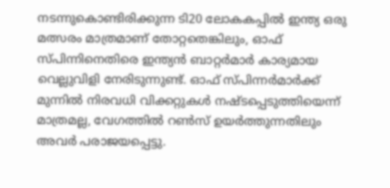നടന്നുകൊണ്ടിരിക്കുന്ന ടി20 ലോകകപ്പിൽ ഇന്ത്യ ഒരു മത്സരം മാത്രമാണ് തോറ്റതെങ്കിലും, ഓഫ് സ്പിന്നിനെതിരെ ഇന്ത്യൻ ബാറ്റർമാർ കാര്യമായ വെല്ലുവിളി നേരിടുന്നുണ്ട്. ഓഫ് സ്പിന്നർമാർക്ക് മുന്നിൽ നിരവധി വിക്കറ്റുകൾ നഷ്ടപ്പെടുത്തിയെന്ന് മാത്രമല്ല, വേഗത്തിൽ റൺസ് ഉയർത്തുന്നതിലും അവർ പരാജയപ്പെട്ടു.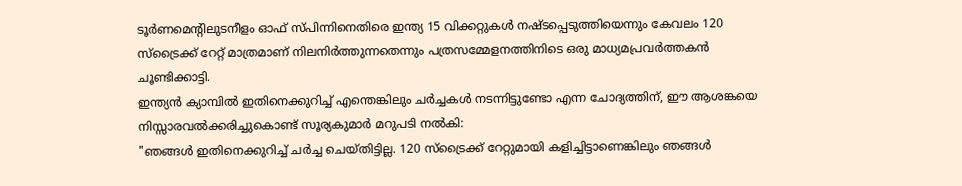ടൂർണമെന്റിലുടനീളം ഓഫ് സ്പിന്നിനെതിരെ ഇന്ത്യ 15 വിക്കറ്റുകൾ നഷ്ടപ്പെടുത്തിയെന്നും കേവലം 120 സ്ട്രൈക്ക് റേറ്റ് മാത്രമാണ് നിലനിർത്തുന്നതെന്നും പത്രസമ്മേളനത്തിനിടെ ഒരു മാധ്യമപ്രവർത്തകൻ ചൂണ്ടിക്കാട്ടി.
ഇന്ത്യൻ ക്യാമ്പിൽ ഇതിനെക്കുറിച്ച് എന്തെങ്കിലും ചർച്ചകൾ നടന്നിട്ടുണ്ടോ എന്ന ചോദ്യത്തിന്, ഈ ആശങ്കയെ നിസ്സാരവൽക്കരിച്ചുകൊണ്ട് സൂര്യകുമാർ മറുപടി നൽകി:
"ഞങ്ങൾ ഇതിനെക്കുറിച്ച് ചർച്ച ചെയ്തിട്ടില്ല. 120 സ്ട്രൈക്ക് റേറ്റുമായി കളിച്ചിട്ടാണെങ്കിലും ഞങ്ങൾ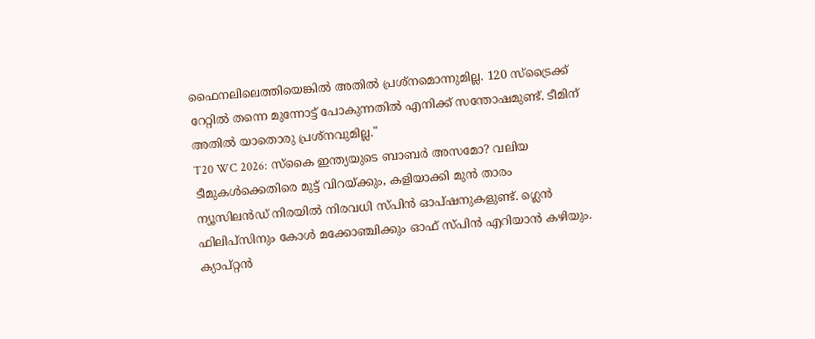ഫൈനലിലെത്തിയെങ്കിൽ അതിൽ പ്രശ്നമൊന്നുമില്ല. 120 സ്ട്രൈക്ക് റേറ്റിൽ തന്നെ മുന്നോട്ട് പോകുന്നതിൽ എനിക്ക് സന്തോഷമുണ്ട്. ടീമിന് അതിൽ യാതൊരു പ്രശ്നവുമില്ല."
T20 WC 2026: സ്കൈ ഇന്ത്യയുടെ ബാബർ അസമോ? വലിയ ടീമുകൾക്കെതിരെ മുട്ട് വിറയ്ക്കും, കളിയാക്കി മുൻ താരം
ന്യൂസിലൻഡ് നിരയിൽ നിരവധി സ്പിൻ ഓപ്ഷനുകളുണ്ട്. ഗ്ലെൻ ഫിലിപ്സിനും കോൾ മക്കോഞ്ചിക്കും ഓഫ് സ്പിൻ എറിയാൻ കഴിയും. ക്യാപ്റ്റൻ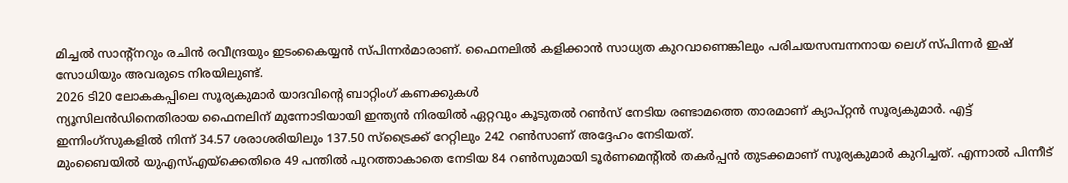മിച്ചൽ സാന്റ്നറും രചിൻ രവീന്ദ്രയും ഇടംകൈയ്യൻ സ്പിന്നർമാരാണ്. ഫൈനലിൽ കളിക്കാൻ സാധ്യത കുറവാണെങ്കിലും പരിചയസമ്പന്നനായ ലെഗ് സ്പിന്നർ ഇഷ് സോധിയും അവരുടെ നിരയിലുണ്ട്.
2026 ടി20 ലോകകപ്പിലെ സൂര്യകുമാർ യാദവിന്റെ ബാറ്റിംഗ് കണക്കുകൾ
ന്യൂസിലൻഡിനെതിരായ ഫൈനലിന് മുന്നോടിയായി ഇന്ത്യൻ നിരയിൽ ഏറ്റവും കൂടുതൽ റൺസ് നേടിയ രണ്ടാമത്തെ താരമാണ് ക്യാപ്റ്റൻ സൂര്യകുമാർ. എട്ട് ഇന്നിംഗ്സുകളിൽ നിന്ന് 34.57 ശരാശരിയിലും 137.50 സ്ട്രൈക്ക് റേറ്റിലും 242 റൺസാണ് അദ്ദേഹം നേടിയത്.
മുംബൈയിൽ യുഎസ്എയ്ക്കെതിരെ 49 പന്തിൽ പുറത്താകാതെ നേടിയ 84 റൺസുമായി ടൂർണമെന്റിൽ തകർപ്പൻ തുടക്കമാണ് സൂര്യകുമാർ കുറിച്ചത്. എന്നാൽ പിന്നീട്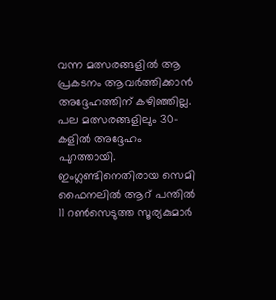വന്ന മത്സരങ്ങളിൽ ആ പ്രകടനം ആവർത്തിക്കാൻ അദ്ദേഹത്തിന് കഴിഞ്ഞില്ല. പല മത്സരങ്ങളിലും 30-കളിൽ അദ്ദേഹം പുറത്തായി. ഇംഗ്ലണ്ടിനെതിരായ സെമി ഫൈനലിൽ ആറ് പന്തിൽ 11 റൺസെടുത്ത സൂര്യകുമാർ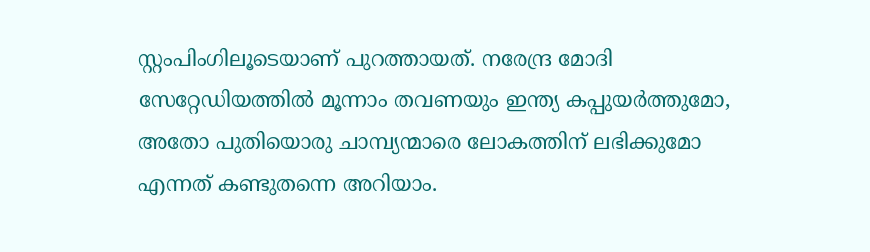സ്റ്റംപിംഗിലൂടെയാണ് പുറത്തായത്. നരേന്ദ്ര മോദി സേറ്റേഡിയത്തിൽ മൂന്നാം തവണയും ഇന്ത്യ കപ്പുയർത്തുമോ, അതോ പുതിയൊരു ചാമ്പ്യന്മാരെ ലോകത്തിന് ലഭിക്കുമോ എന്നത് കണ്ടുതന്നെ അറിയാം.